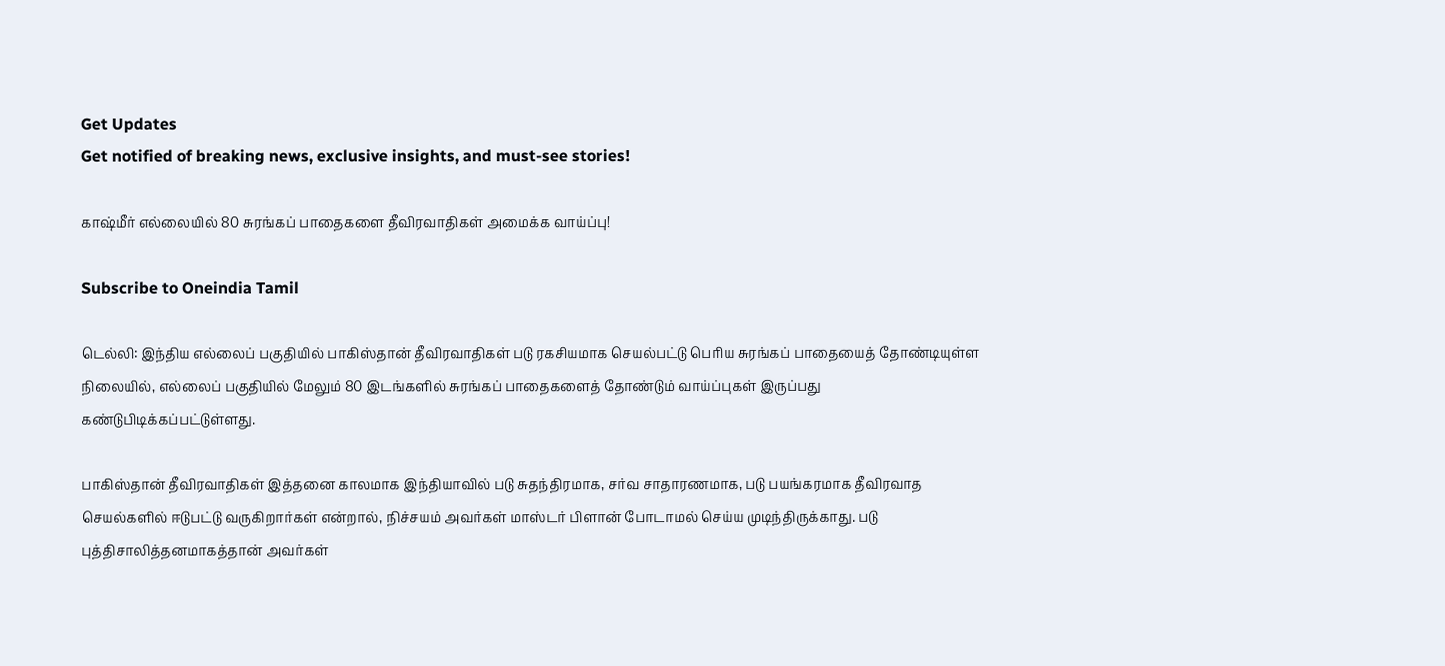Get Updates
Get notified of breaking news, exclusive insights, and must-see stories!

காஷ்மீர் எல்லையில் 80 சுரங்கப் பாதைகளை தீவிரவாதிகள் அமைக்க வாய்ப்பு!

Subscribe to Oneindia Tamil

டெல்லி: இந்திய எல்லைப் பகுதியில் பாகிஸ்தான் தீவிரவாதிகள் படு ரகசியமாக செயல்பட்டு பெரிய சுரங்கப் பாதையைத் தோண்டியுள்ள நிலையில், எல்லைப் பகுதியில் மேலும் 80 இடங்களில் சுரங்கப் பாதைகளைத் தோண்டும் வாய்ப்புகள் இருப்பது கண்டுபிடிக்கப்பட்டுள்ளது.

பாகிஸ்தான் தீவிரவாதிகள் இத்தனை காலமாக இந்தியாவில் படு சுதந்திரமாக, சர்வ சாதாரணமாக, படு பயங்கரமாக தீவிரவாத செயல்களில் ஈடுபட்டு வருகிறார்கள் என்றால், நிச்சயம் அவர்கள் மாஸ்டர் பிளான் போடாமல் செய்ய முடிந்திருக்காது. படு புத்திசாலித்தனமாகத்தான் அவர்கள்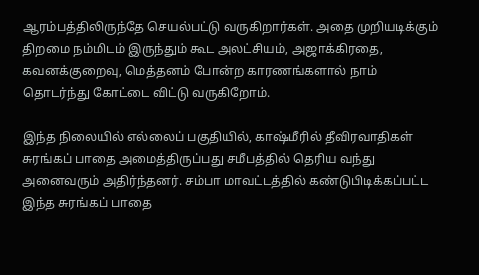ஆரம்பத்திலிருந்தே செயல்பட்டு வருகிறார்கள். அதை முறியடிக்கும் திறமை நம்மிடம் இருந்தும் கூட அலட்சியம், அஜாக்கிரதை, கவனக்குறைவு, மெத்தனம் போன்ற காரணங்களால் நாம் தொடர்ந்து கோட்டை விட்டு வருகிறோம்.

இந்த நிலையில் எல்லைப் பகுதியில், காஷ்மீரில் தீவிரவாதிகள் சுரங்கப் பாதை அமைத்திருப்பது சமீபத்தில் தெரிய வந்து அனைவரும் அதிர்ந்தனர். சம்பா மாவட்டத்தில் கண்டுபிடிக்கப்பட்ட இந்த சுரங்கப் பாதை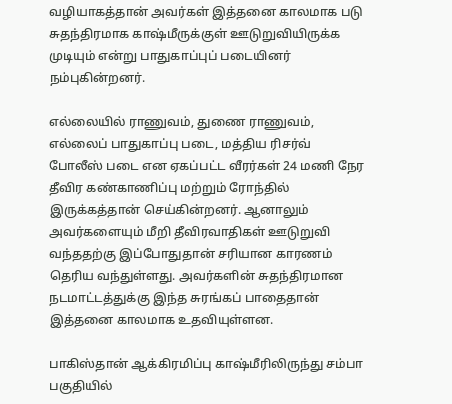வழியாகத்தான் அவர்கள் இத்தனை காலமாக படு சுதந்திரமாக காஷ்மீருக்குள் ஊடுறுவியிருக்க முடியும் என்று பாதுகாப்புப் படையினர் நம்புகின்றனர்.

எல்லையில் ராணுவம், துணை ராணுவம், எல்லைப் பாதுகாப்பு படை, மத்திய ரிசர்வ் போலீஸ் படை என ஏகப்பட்ட வீரர்கள் 24 மணி நேர தீவிர கண்காணிப்பு மற்றும் ரோந்தில் இருக்கத்தான் செய்கின்றனர். ஆனாலும் அவர்களையும் மீறி தீவிரவாதிகள் ஊடுறுவி வந்ததற்கு இப்போதுதான் சரியான காரணம் தெரிய வந்துள்ளது. அவர்களின் சுதந்திரமான நடமாட்டத்துக்கு இந்த சுரங்கப் பாதைதான் இத்தனை காலமாக உதவியுள்ளன.

பாகிஸ்தான் ஆக்கிரமிப்பு காஷ்மீரிலிருந்து சம்பா பகுதியில்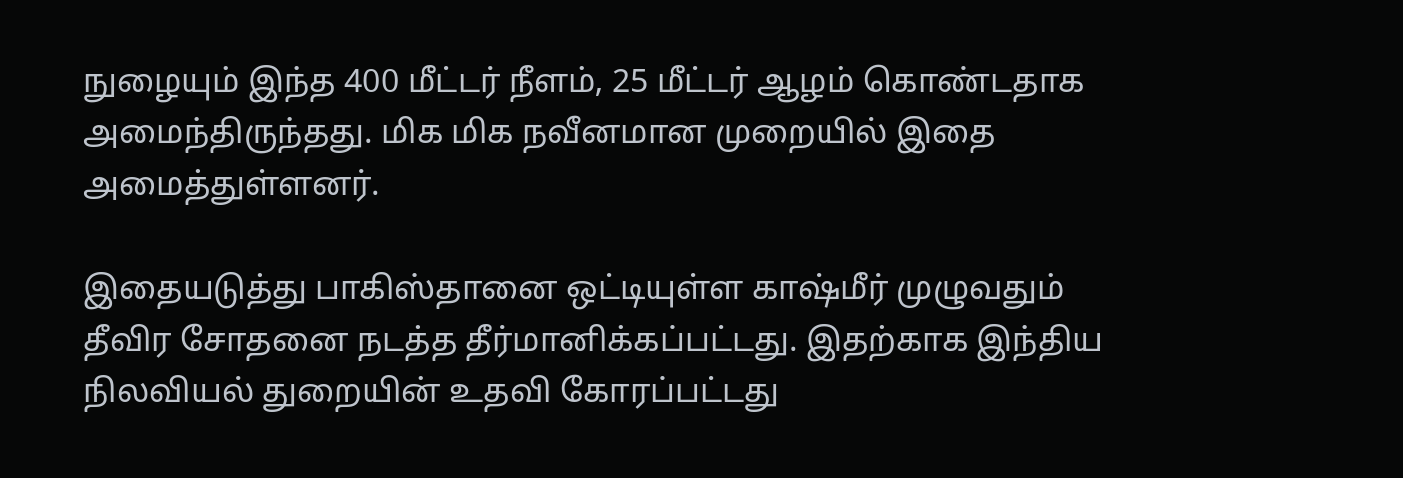நுழையும் இந்த 400 மீட்டர் நீளம், 25 மீட்டர் ஆழம் கொண்டதாக அமைந்திருந்தது. மிக மிக நவீனமான முறையில் இதை அமைத்துள்ளனர்.

இதையடுத்து பாகிஸ்தானை ஒட்டியுள்ள காஷ்மீர் முழுவதும் தீவிர சோதனை நடத்த தீர்மானிக்கப்பட்டது. இதற்காக இந்திய நிலவியல் துறையின் உதவி கோரப்பட்டது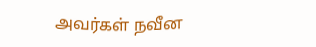அவர்கள் நவீன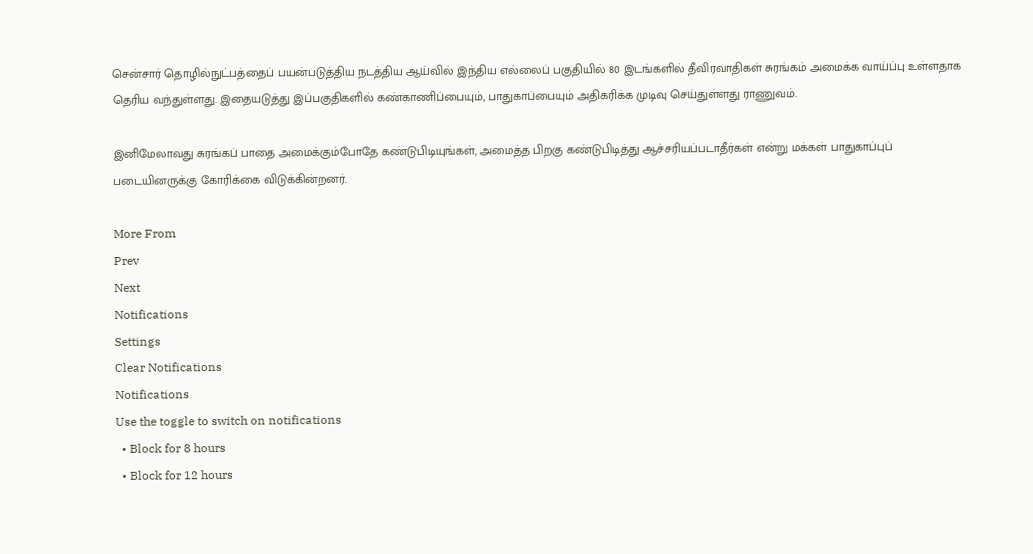சென்சார் தொழில்நுட்பத்தைப் பயன்படுத்திய நடத்திய ஆய்வில் இந்திய எல்லைப் பகுதியில் 80 இடங்களில் தீவிரவாதிகள் சுரங்கம் அமைக்க வாய்ப்பு உள்ளதாக தெரிய வந்துள்ளது. இதையடுத்து இப்பகுதிகளில் கண்காணிப்பையும், பாதுகாப்பையும் அதிகரிக்க முடிவு செய்துள்ளது ராணுவம்.

இனிமேலாவது சுரங்கப் பாதை அமைக்கும்போதே கண்டுபிடியுங்கள், அமைத்த பிறகு கண்டுபிடித்து ஆச்சரியப்படாதீர்கள் என்று மக்கள் பாதுகாப்புப் படையினருக்கு கோரிக்கை விடுக்கின்றனர்.

More From
Prev
Next
Notifications
Settings
Clear Notifications
Notifications
Use the toggle to switch on notifications
  • Block for 8 hours
  • Block for 12 hours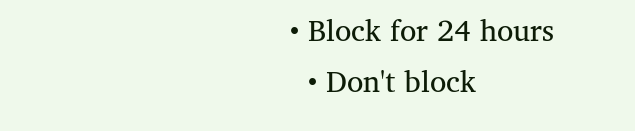• Block for 24 hours
  • Don't block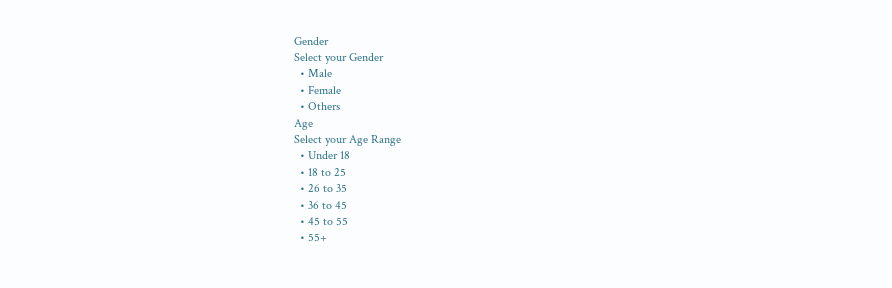Gender
Select your Gender
  • Male
  • Female
  • Others
Age
Select your Age Range
  • Under 18
  • 18 to 25
  • 26 to 35
  • 36 to 45
  • 45 to 55
  • 55+